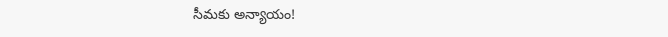సీమకు అన్యాయం!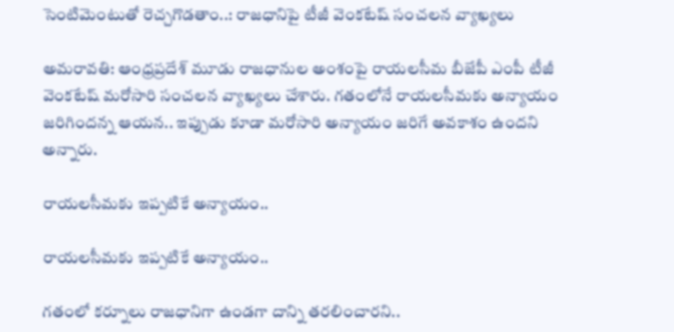సెంటిమెంటుతో రెచ్చగొడతాం..: రాజధానిపై టీజీ వెంకటేష్ సంచలన వ్యాఖ్యలు

అమరావతి: ఆంధ్రప్రదేశ్ మూడు రాజధానుల అంశంపై రాయలసీమ బీజేపీ ఎంపీ టీజీ వెంకటేష్ మరోసారి సంచలన వ్యాఖ్యలు చేశారు. గతంలోనే రాయలసీమకు అన్యాయం జరిగిందన్న ఆయన.. ఇప్పుడు కూడా మరోసారి అన్యాయం జరిగే అవకాశం ఉందని అన్నారు.

రాయలసీమకు ఇప్పటికే అన్యాయం..

రాయలసీమకు ఇప్పటికే అన్యాయం..

గతంలో కర్నూలు రాజధానిగా ఉండగా దాన్ని తరలించారని..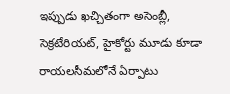ఇప్పుడు ఖచ్చితంగా అసెంబ్లీ, సెక్రటేరియట్, హైకోర్టు మూడు కూడా రాయలసీమలోనే ఏర్పాటు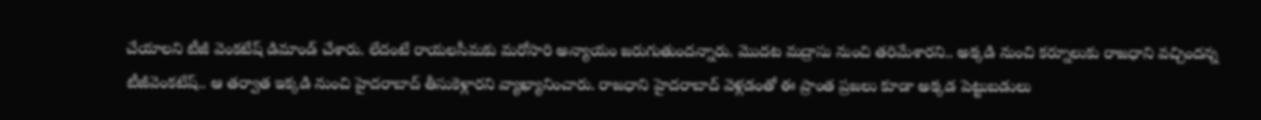చేయాలని టీజీ వెంకటేష్ డిమాండ్ చేశారు. లేదంటే రాయలసీమకు మరోసారి అన్యాయం జరుగుతుందన్నారు. మొదట మద్రాసు నుంచి తరిమేశారని.. అక్కడి నుంచి కర్నూలుకు రాజధాని వచ్చిందన్న టీజీవెంకటేష్.. ఆ తర్వాత ఇక్కడి నుంచి హైదరాబాద్ తీసుకెళ్లారని వ్యాఖ్యానించారు. రాజధాని హైదరాబాద్ వెళ్లడంతో ఈ ప్రాంత ప్రజలు కూడా అక్కడ పెట్టుబడులు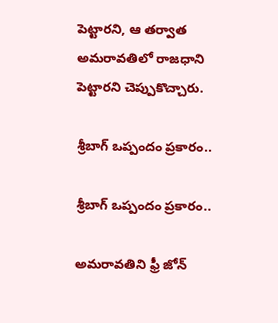పెట్టారని, ఆ తర్వాత అమరావతిలో రాజధాని పెట్టారని చెప్పుకొచ్చారు.

శ్రీబాగ్ ఒప్పందం ప్రకారం..

శ్రీబాగ్ ఒప్పందం ప్రకారం..

అమరావతిని ఫ్రీ జోన్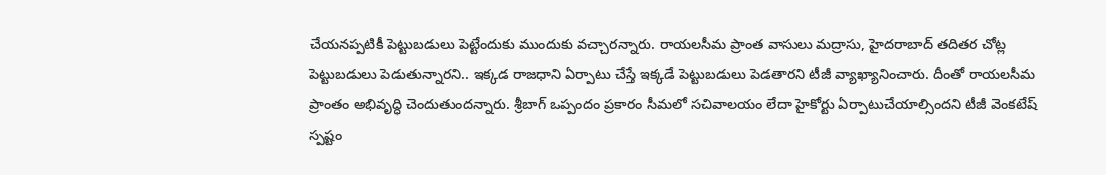చేయనప్పటికీ పెట్టుబడులు పెట్టేందుకు ముందుకు వచ్చారన్నారు. రాయలసీమ ప్రాంత వాసులు మద్రాసు, హైదరాబాద్ తదితర చోట్ల పెట్టుబడులు పెడుతున్నారని.. ఇక్కడ రాజధాని ఏర్పాటు చేస్తే ఇక్కడే పెట్టుబడులు పెడతారని టీజీ వ్యాఖ్యానించారు. దీంతో రాయలసీమ ప్రాంతం అభివృద్ధి చెందుతుందన్నారు. శ్రీబాగ్ ఒప్పందం ప్రకారం సీమలో సచివాలయం లేదా హైకోర్టు ఏర్పాటుచేయాల్సిందని టీజీ వెంకటేష్ స్పష్టం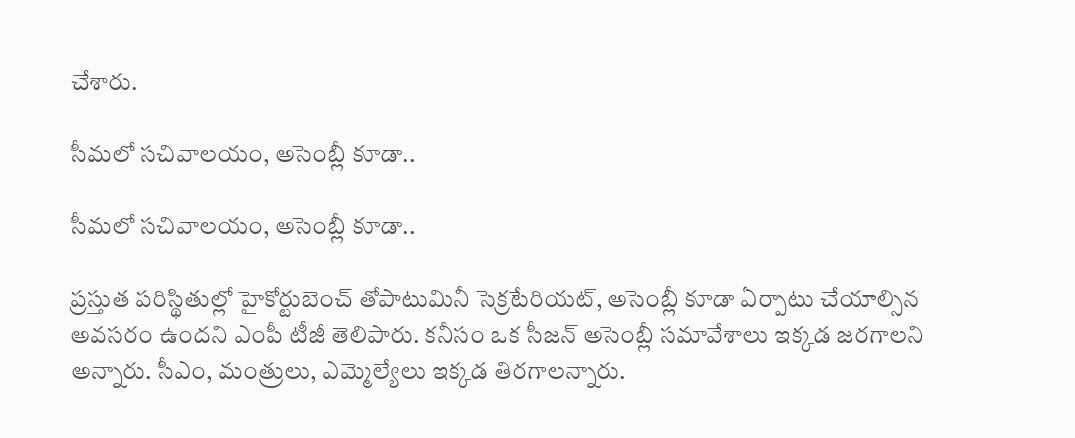చేశారు.

సీమలో సచివాలయం, అసెంబ్లీ కూడా..

సీమలో సచివాలయం, అసెంబ్లీ కూడా..

ప్రస్తుత పరిస్థితుల్లో హైకోర్టుబెంచ్ తోపాటుమినీ సెక్రటేరియట్, అసెంబ్లీ కూడా ఏర్పాటు చేయాల్సిన అవసరం ఉందని ఎంపీ టీజీ తెలిపారు. కనీసం ఒక సీజన్ అసెంబ్లీ సమావేశాలు ఇక్కడ జరగాలని అన్నారు. సీఎం, మంత్రులు, ఎమ్మెల్యేలు ఇక్కడ తిరగాలన్నారు.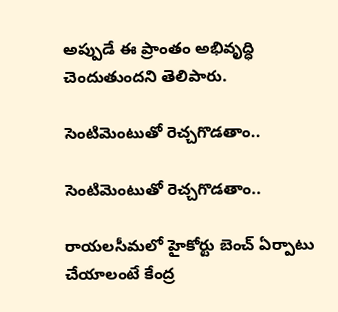అప్పుడే ఈ ప్రాంతం అభివృద్ధి చెందుతుందని తెలిపారు.

సెంటిమెంటుతో రెచ్చగొడతాం..

సెంటిమెంటుతో రెచ్చగొడతాం..

రాయలసీమలో హైకోర్టు బెంచ్ ఏర్పాటు చేయాలంటే కేంద్ర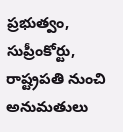ప్రభుత్వం, సుప్రీంకోర్టు, రాష్ట్రపతి నుంచి అనుమతులు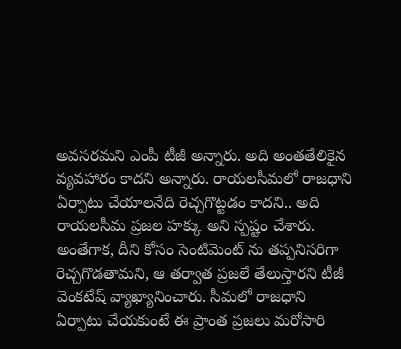అవసరమని ఎంపీ టీజీ అన్నారు. అది అంతతేలికైన వ్యవహారం కాదని అన్నారు. రాయలసీమలో రాజధాని ఏర్పాటు చేయాలనేది రెచ్చగొట్టడం కాదని.. అది రాయలసీమ ప్రజల హక్కు అని స్పష్టం చేశారు. అంతేగాక, దీని కోసం సెంటిమెంట్ ను తప్పనిసరిగా రెచ్చగొడతామని, ఆ తర్వాత ప్రజలే తేలుస్తారని టీజీ వెంకటేష్ వ్యాఖ్యానించారు. సీమలో రాజధాని ఏర్పాటు చేయకుంటే ఈ ప్రాంత ప్రజలు మరోసారి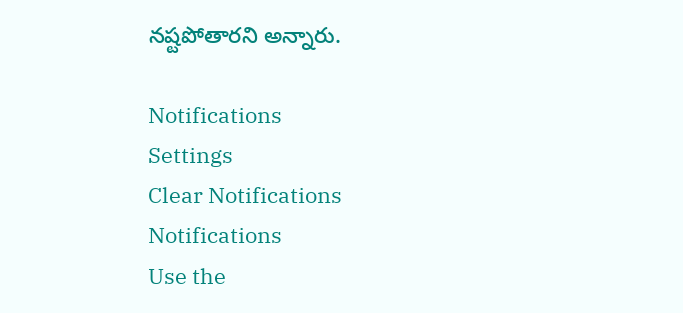నష్టపోతారని అన్నారు.

Notifications
Settings
Clear Notifications
Notifications
Use the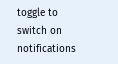toggle to switch on notifications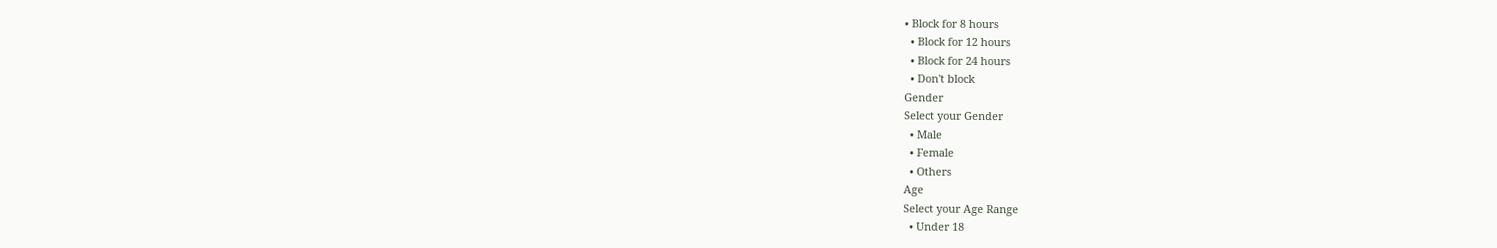• Block for 8 hours
  • Block for 12 hours
  • Block for 24 hours
  • Don't block
Gender
Select your Gender
  • Male
  • Female
  • Others
Age
Select your Age Range
  • Under 18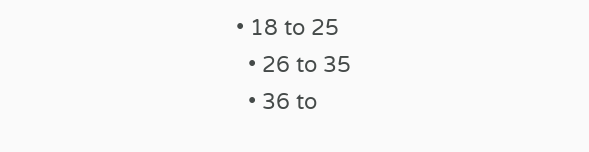• 18 to 25
  • 26 to 35
  • 36 to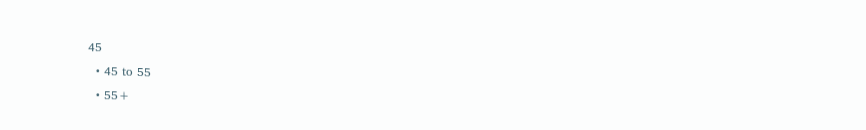45
  • 45 to 55
  • 55+